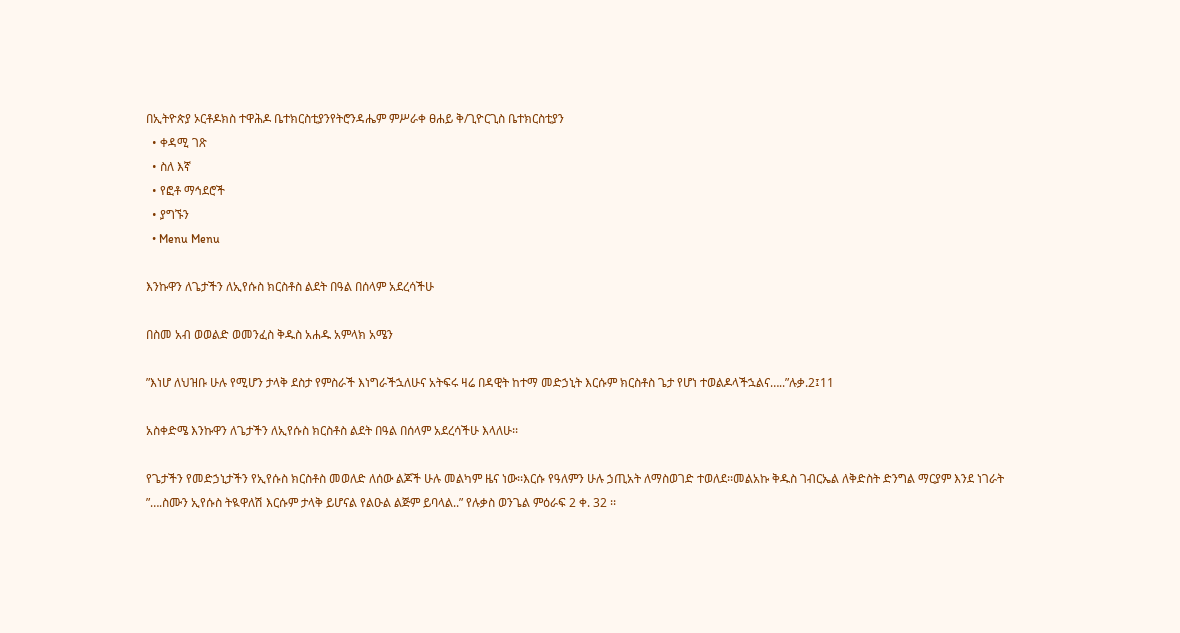በኢትዮጵያ ኦርቶዶክስ ተዋሕዶ ቤተክርስቲያንየትሮንዳሔም ምሥራቀ ፀሐይ ቅ/ጊዮርጊስ ቤተክርስቲያን
  • ቀዳሚ ገጽ
  • ስለ እኛ
  • የፎቶ ማኅደሮች
  • ያግኙን
  • Menu Menu

እንኩዋን ለጌታችን ለኢየሱስ ክርስቶስ ልደት በዓል በሰላም አደረሳችሁ

በስመ አብ ወወልድ ወመንፈስ ቅዱስ አሐዱ አምላክ አሜን

”እነሆ ለህዝቡ ሁሉ የሚሆን ታላቅ ደስታ የምስራች እነግራችኋለሁና አትፍሩ ዛሬ በዳዊት ከተማ መድኃኒት እርሱም ክርስቶስ ጌታ የሆነ ተወልዶላችኋልና…..”ሉቃ.2፤11

አስቀድሜ እንኩዋን ለጌታችን ለኢየሱስ ክርስቶስ ልደት በዓል በሰላም አደረሳችሁ እላለሁ፡፡

የጌታችን የመድኃኒታችን የኢየሱስ ክርስቶስ መወለድ ለሰው ልጆች ሁሉ መልካም ዜና ነው፡፡እርሱ የዓለምን ሁሉ ኃጢአት ለማስወገድ ተወለደ፡፡መልአኩ ቅዱስ ገብርኤል ለቅድስት ድንግል ማርያም እንደ ነገራት ”….ስሙን ኢየሱስ ትዪዋለሽ እርሱም ታላቅ ይሆናል የልዑል ልጅም ይባላል..” የሉቃስ ወንጌል ምዕራፍ 2 ቀ. 32 ፡፡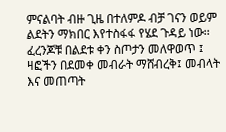ምናልባት ብዙ ጊዜ በተለምዶ ብቻ ገናን ወይም ልደትን ማክበር እየተስፋፋ የሄደ ጉዳይ ነው፡፡ ፈረንጆቹ በልደቱ ቀን ስጦታን መለዋወጥ ፤ ዛፎችን በደመቀ መብራት ማሸብረቅ፤ መብላት እና መጠጣት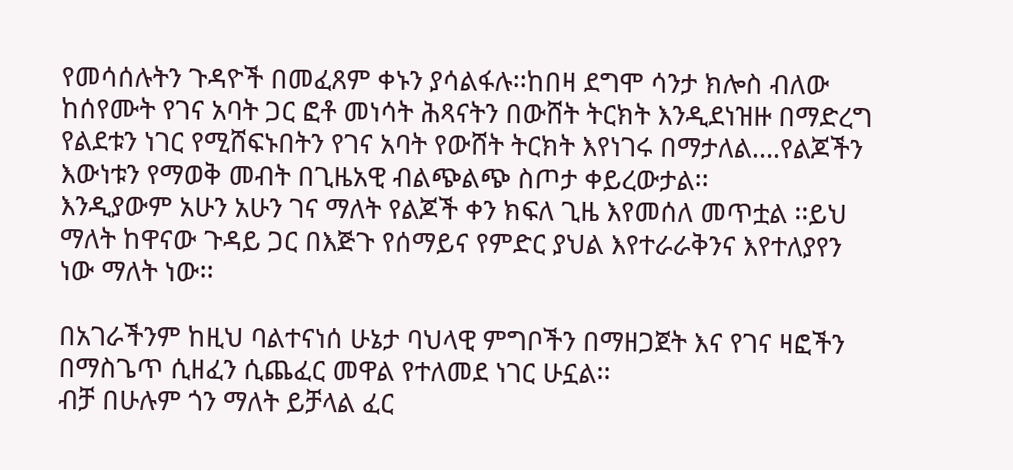የመሳሰሉትን ጉዳዮች በመፈጸም ቀኑን ያሳልፋሉ፡፡ከበዛ ደግሞ ሳንታ ክሎስ ብለው ከሰየሙት የገና አባት ጋር ፎቶ መነሳት ሕጻናትን በውሸት ትርክት እንዲደነዝዙ በማድረግ የልደቱን ነገር የሚሸፍኑበትን የገና አባት የውሸት ትርክት እየነገሩ በማታለል….የልጆችን እውነቱን የማወቅ መብት በጊዜአዊ ብልጭልጭ ስጦታ ቀይረውታል፡፡
እንዲያውም አሁን አሁን ገና ማለት የልጆች ቀን ክፍለ ጊዜ እየመሰለ መጥቷል ፡፡ይህ ማለት ከዋናው ጉዳይ ጋር በእጅጉ የሰማይና የምድር ያህል እየተራራቅንና እየተለያየን ነው ማለት ነው፡፡

በአገራችንም ከዚህ ባልተናነሰ ሁኔታ ባህላዊ ምግቦችን በማዘጋጀት እና የገና ዛፎችን በማስጌጥ ሲዘፈን ሲጨፈር መዋል የተለመደ ነገር ሁኗል፡፡
ብቻ በሁሉም ጎን ማለት ይቻላል ፈር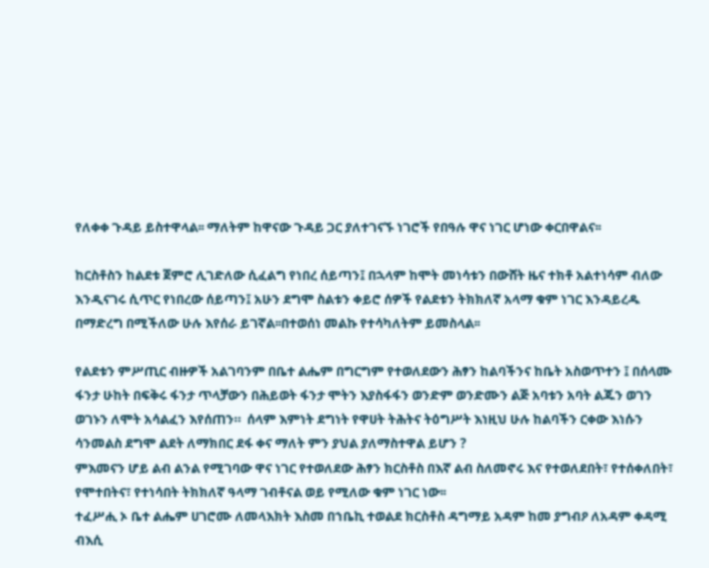የለቀቀ ጉዳይ ይስተዋላል፡፡ ማለትም ከዋናው ጉዳይ ጋር ያለተገናኙ ነገሮች የበዓሉ ዋና ነገር ሆነው ቀርበዋልና፡፡

ከርስቶስን ከልደቱ ጀምሮ ሊገድለው ሲፈልግ የነበረ ሰይጣን፤ በኋላም ከሞት መነሳቱን በውሸት ዜና ተክቶ አልተነሳም ብለው እንዲናገሩ ሲጥር የነበረው ሰይጣን፤ አሁን ደግሞ ስልቱን ቀይሮ ሰዎች የልደቱን ትክክለኛ አላማ ቁም ነገር እንዳይረዱ በማድረግ በሚችለው ሁሉ እየሰራ ይገኛል፡፡በተወሰነ መልኩ የተሳካለትም ይመስላል፡፡

የልደቱን ምሥጢር ብዙዎች አልገባንም በቤተ ልሔም በግርግም የተወለደውን ሕፃን ከልባችንና ከቤት አስወጥተን ፤ በሰላሙ ፋንታ ሁከት በፍቅሩ ፋንታ ጥላቻውን በሕይወት ፋንታ ሞትን እያስፋፋን ወንድም ወንድሙን ልጅ አባቱን አባት ልጁን ወገን ወገኑን ለሞት አሳልፈን እየሰጠን።  ሰላም እምነት ደግነት የዋሀት ትሕትና ትዕግሥት እነዚህ ሁሉ ከልባችን ርቀው እነሱን ሳንመልስ ደግሞ ልደት ለማክበር ደፋ ቀና ማለት ምን ያህል ያለማስተዋል ይሆን ?
ምእመናን ሆይ ልብ ልንል የሚገባው ዋና ነገር የተወለደው ሕፃን ክርስቶስ በእኛ ልብ ስለመኖሩ እና የተወለደበት፣ የተሰቀለበት፣ የሞተበትና፣ የተነሳበት ትክክለኛ ዓላማ ገብቶናል ወይ የሚለው ቁም ነገር ነው፡፡
ተፈሥሒ ኦ ቤተ ልሔም ሀገሮሙ ለመላእክት እስመ በኀቤኪ ተወልደ ክርስቶስ ዳግማይ አዳም ከመ ያግብዖ ለአዳም ቀዳሚ ብእሲ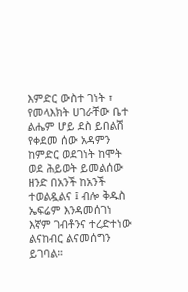እምድር ውስተ ገነት ፣
የመላእክት ሀገራቸው ቤተ ልሔም ሆይ ደስ ይበልሽ የቀደመ ሰው አዳምን ከምድር ወደገነት ከሞት ወደ ሕይወት ይመልሰው ዘንድ በአንች ከአንች ተወልዷልና ፤ ብሎ ቅዱስ ኤፍሬም እንዳመሰገነ እኛም ገብቶንና ተረድተነው ልናከብር ልናመሰግን ይገባል።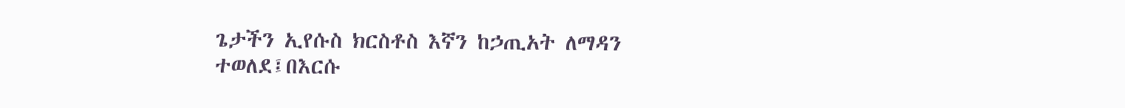ጌታችን ኢየሱስ ክርስቶስ እኛን ከኃጢአት ለማዳን ተወለደ፤በእርሱ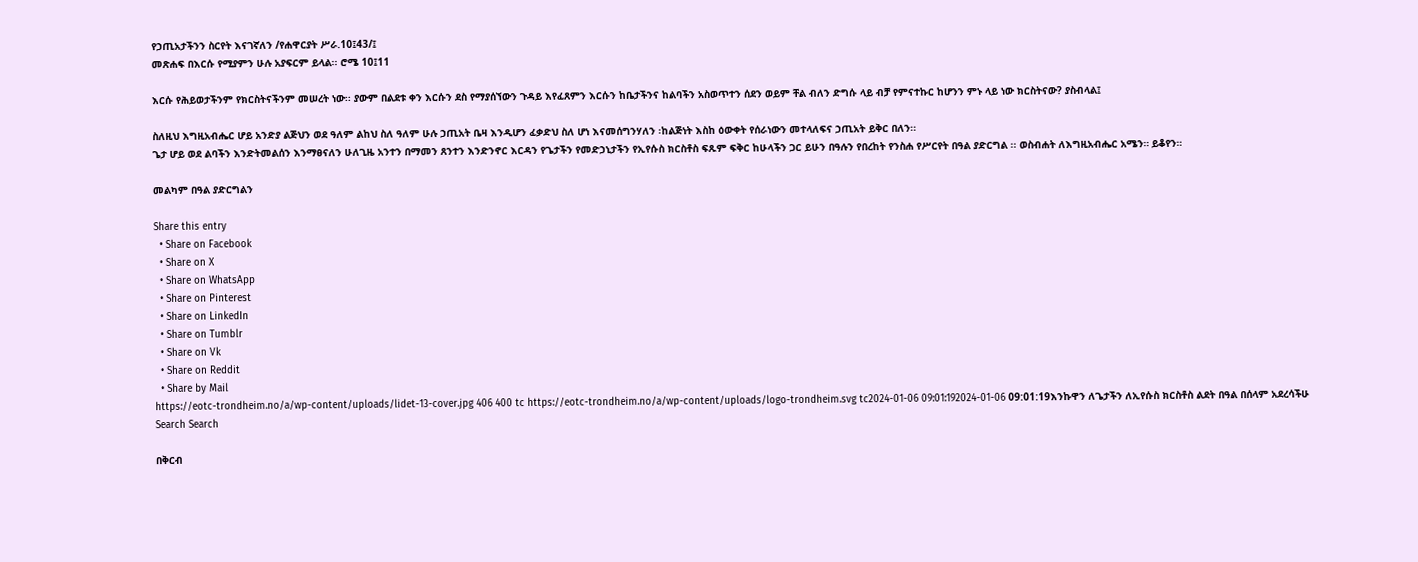የኃጢአታችንን ስርየት እናገኛለን /የሐዋርያት ሥራ.10፤43/፤
መጽሐፍ በእርሱ የሚያምን ሁሉ አያፍርም ይላል፡፡ ሮሜ 10፤11

እርሱ የሕይወታችንም የክርስትናችንም መሠረት ነው፡፡ ያውም በልደቱ ቀን እርሱን ደስ የማያሰኘውን ጉዳይ እየፈጸምን እርሱን ከቤታችንና ከልባችን አስወጥተን ሰደን ወይም ቸል ብለን ድግሱ ላይ ብቻ የምናተኩር ከሆንን ምኑ ላይ ነው ክርስትናው? ያስብላል፤

ስለዚህ እግዚአብሔር ሆይ አንድያ ልጅህን ወደ ዓለም ልከህ ስለ ዓለም ሁሉ ኃጢአት ቤዛ እንዲሆን ፈቃድህ ስለ ሆነ እናመሰግንሃለን ፡ከልጅነት እስከ ዕውቀት የሰራነውን መተላለፍና ኃጢአት ይቅር በለን፡፡
ጌታ ሆይ ወደ ልባችን እንድትመልሰን እንማፀናለን ሁለጊዜ አንተን በማመን ጸንተን እንድንኖር እርዳን የጌታችን የመድኃኒታችን የኢየሱስ ክርስቶስ ፍጹም ፍቅር ከሁላችን ጋር ይሁን በዓሉን የበረከት የንስሐ የሥርየት በዓል ያድርግል ፡፡ ወስብሐት ለእግዚአብሔር አሜን። ይቆየን።

መልካም በዓል ያድርግልን

Share this entry
  • Share on Facebook
  • Share on X
  • Share on WhatsApp
  • Share on Pinterest
  • Share on LinkedIn
  • Share on Tumblr
  • Share on Vk
  • Share on Reddit
  • Share by Mail
https://eotc-trondheim.no/a/wp-content/uploads/lidet-13-cover.jpg 406 400 tc https://eotc-trondheim.no/a/wp-content/uploads/logo-trondheim.svg tc2024-01-06 09:01:192024-01-06 09:01:19እንኩዋን ለጌታችን ለኢየሱስ ክርስቶስ ልደት በዓል በሰላም አደረሳችሁ
Search Search

በቅርብ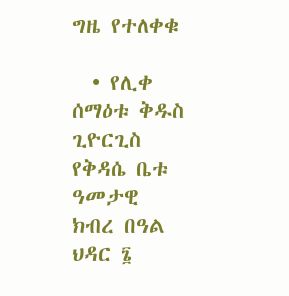ግዜ የተለቀቁ

  • የሊቀ ሰማዕቱ ቅዱስ ጊዮርጊስ የቅዳሴ ቤቱ ዓመታዊ ክብረ በዓል ህዳር ፮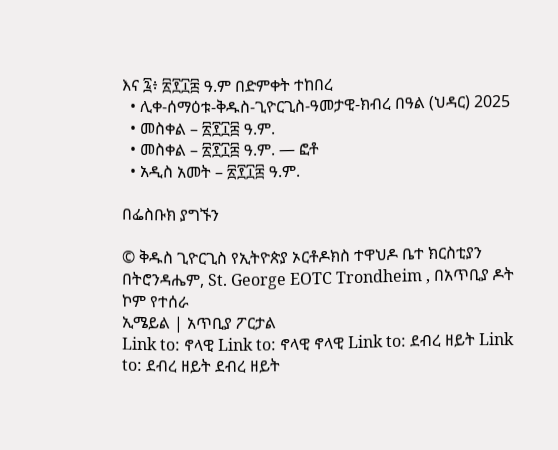እና ፯፥ ፳፻፲፰ ዓ.ም በድምቀት ተከበረ
  • ሊቀ-ሰማዕቱ-ቅዱስ-ጊዮርጊስ-ዓመታዊ-ክብረ በዓል (ህዳር) 2025
  • መስቀል – ፳፻፲፰ ዓ.ም.
  • መስቀል – ፳፻፲፰ ዓ.ም. — ፎቶ
  • አዲስ አመት – ፳፻፲፰ ዓ.ም.

በፌስቡክ ያግኙን

© ቅዱስ ጊዮርጊስ የኢትዮጵያ ኦርቶዶክስ ተዋህዶ ቤተ ክርስቲያን በትሮንዳሔም, St. George EOTC Trondheim , በአጥቢያ ዶት ኮም የተሰራ
ኢሜይል | አጥቢያ ፖርታል
Link to: ኖላዊ Link to: ኖላዊ ኖላዊ Link to: ደብረ ዘይት Link to: ደብረ ዘይት ደብረ ዘይት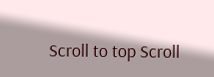Scroll to top Scroll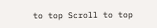to top Scroll to top